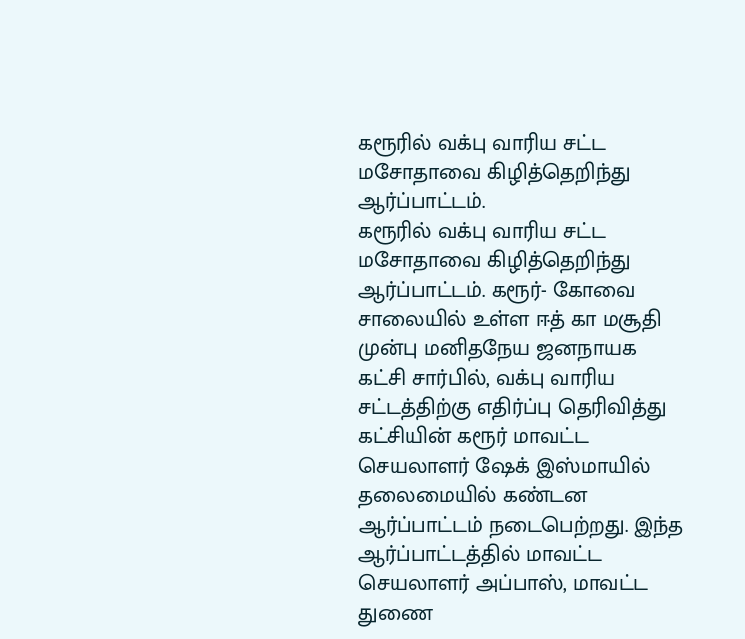கரூரில் வக்பு வாரிய சட்ட மசோதாவை கிழித்தெறிந்து ஆர்ப்பாட்டம்.
கரூரில் வக்பு வாரிய சட்ட மசோதாவை கிழித்தெறிந்து ஆர்ப்பாட்டம். கரூர்- கோவை சாலையில் உள்ள ஈத் கா மசூதி முன்பு மனிதநேய ஜனநாயக கட்சி சார்பில், வக்பு வாரிய சட்டத்திற்கு எதிர்ப்பு தெரிவித்து கட்சியின் கரூர் மாவட்ட செயலாளர் ஷேக் இஸ்மாயில் தலைமையில் கண்டன ஆர்ப்பாட்டம் நடைபெற்றது. இந்த ஆர்ப்பாட்டத்தில் மாவட்ட செயலாளர் அப்பாஸ், மாவட்ட துணை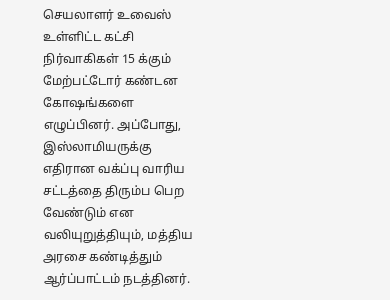செயலாளர் உவைஸ் உள்ளிட்ட கட்சி நிர்வாகிகள் 15 க்கும் மேற்பட்டோர் கண்டன கோஷங்களை எழுப்பினர். அப்போது, இஸ்லாமியருக்கு எதிரான வக்ப்பு வாரிய சட்டத்தை திரும்ப பெற வேண்டும் என வலியுறுத்தியும், மத்திய அரசை கண்டித்தும் ஆர்ப்பாட்டம் நடத்தினர்.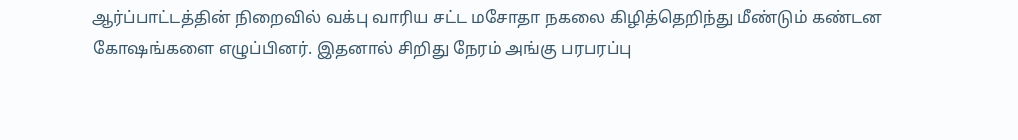ஆர்ப்பாட்டத்தின் நிறைவில் வக்பு வாரிய சட்ட மசோதா நகலை கிழித்தெறிந்து மீண்டும் கண்டன கோஷங்களை எழுப்பினர். இதனால் சிறிது நேரம் அங்கு பரபரப்பு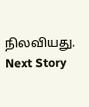நிலவியது.
Next Story